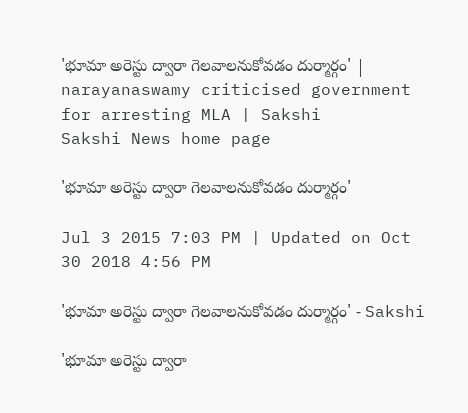'భూమా అరెస్టు ద్వారా గెలవాలనుకోవడం దుర్మార్గం' | narayanaswamy criticised government for arresting MLA | Sakshi
Sakshi News home page

'భూమా అరెస్టు ద్వారా గెలవాలనుకోవడం దుర్మార్గం'

Jul 3 2015 7:03 PM | Updated on Oct 30 2018 4:56 PM

'భూమా అరెస్టు ద్వారా గెలవాలనుకోవడం దుర్మార్గం' - Sakshi

'భూమా అరెస్టు ద్వారా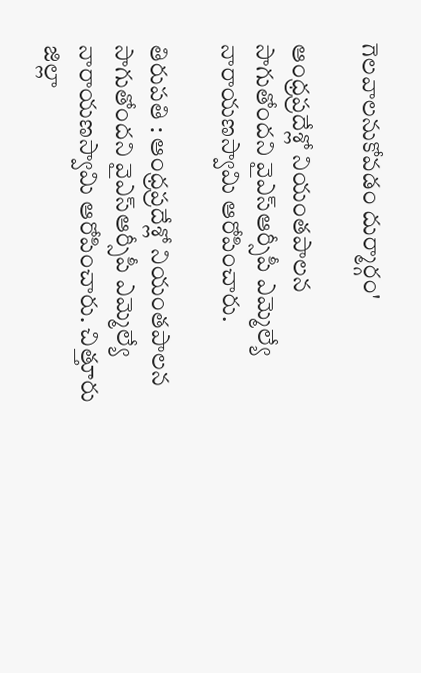గెలవాలనుకోవడం దుర్మార్గం'

ఆంధ్రప్రదేశ్లో నియంతపాలన సాగుతోందని వైఎస్ఆర్సీపీ ఎమ్మెల్యే నారాయణస్వామి ఆరోపించారు.

తిరుపతి : ఆంధ్రప్రదేశ్లో నియంతపాలన సాగుతోందని వైఎస్ఆర్సీపీ ఎమ్మెల్యే నారాయణస్వామి ఆరోపించారు. చిత్తూరు జిల్లా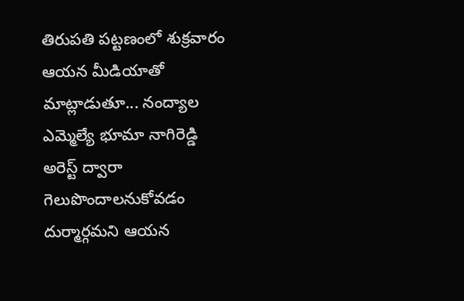తిరుపతి పట్టణంలో శుక్రవారం ఆయన మీడియాతో మాట్లాడుతూ... నంద్యాల ఎమ్మెల్యే భూమా నాగిరెడ్డి అరెస్ట్ ద్వారా గెలుపొందాలనుకోవడం దుర్మార్గమని ఆయన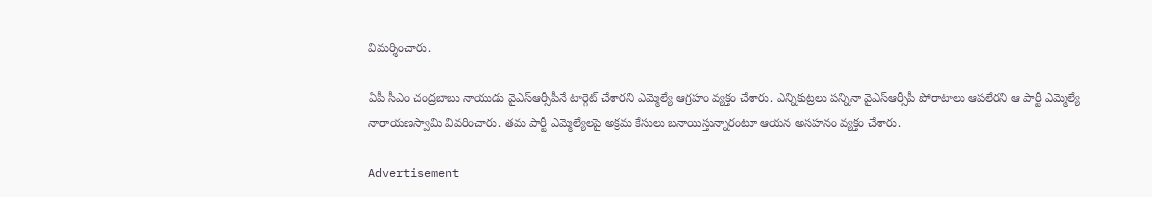విమర్శించారు.

ఏపీ సీఎం చంద్రబాబు నాయుడు వైఎస్ఆర్సీపీనే టార్గెట్ చేశారని ఎమ్మెల్యే ఆగ్రహం వ్యక్తం చేశారు. ఎన్నికుట్రలు పన్నినా వైఎస్ఆర్సీపీ పోరాటాలు ఆపలేరని ఆ పార్టీ ఎమ్మెల్యే నారాయణస్వామి వివరించారు. తమ పార్టీ ఎమ్మెల్యేలపై అక్రమ కేసులు బనాయిస్తున్నారంటూ ఆయన అసహనం వ్యక్తం చేశారు.

Advertisement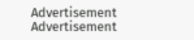Advertisement
Advertisement